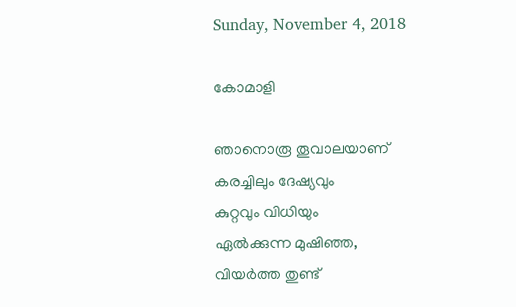Sunday, November 4, 2018

കോമാളി

ഞാനൊരൂ തൂവാലയാണ്
കരച്ചിലും ദേഷ്യവും
കുറ്റവും വിധിയും
ഏല്‍ക്കുന്ന മുഷിഞ്ഞ,
വിയർത്ത തുണ്ട്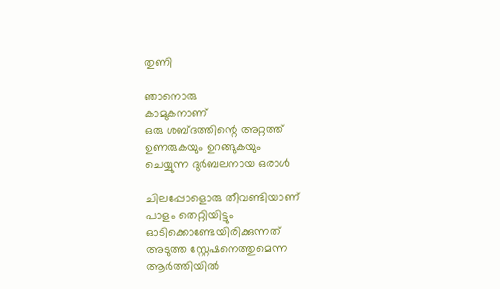തുണി

ഞാനൊരു
കാമുകനാണ്
ഒരു ശബ്ദത്തിന്റെ അറ്റത്ത്
ഉണരുകയും ഉറങ്ങുകയും
ചെയ്യുന്ന ദുര്‍ബലനായ ഒരാള്‍

ചിലപ്പോളൊരു തീവണ്ടിയാണ്
പാളം തെറ്റിയിട്ടും
ഓടിക്കൊണ്ടേയിരിക്കുന്നത്
അടുത്ത സ്റ്റേഷനെത്തുമെന്ന
ആര്‍ത്തിയില്‍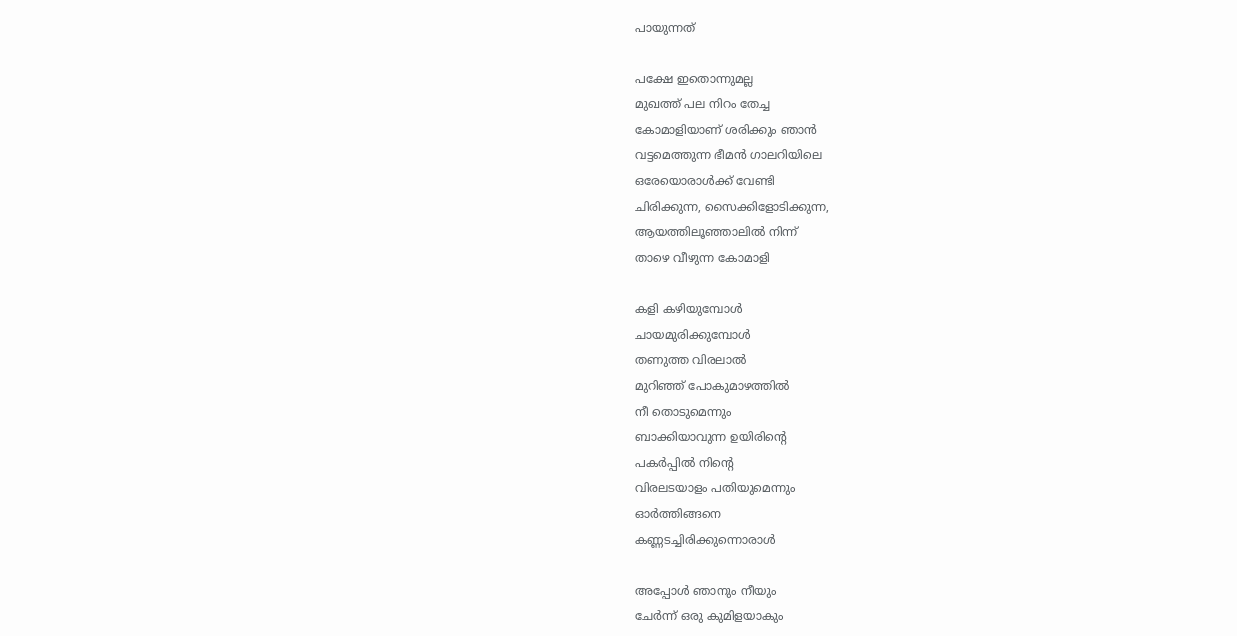പായുന്നത്

പക്ഷേ ഇതൊന്നുമല്ല
മുഖത്ത് പല നിറം തേച്ച
കോമാളിയാണ്‌ ശരിക്കും ഞാന്‍
വട്ടമെത്തുന്ന ഭീമന്‍ ഗാലറിയിലെ
ഒരേയൊരാള്‍ക്ക് വേണ്ടി
ചിരിക്കുന്ന, സൈക്കിളോടിക്കുന്ന,
ആയത്തിലൂഞ്ഞാലില്‍ നിന്ന്
താഴെ വീഴുന്ന കോമാളി

കളി കഴിയുമ്പോള്‍
ചായമുരിക്കുമ്പോള്‍
തണുത്ത വിരലാല്‍
മുറിഞ്ഞ് പോകുമാഴത്തില്‍
നീ തൊടുമെന്നും
ബാക്കിയാവുന്ന ഉയിരിന്റെ
പകര്‍പ്പില്‍ നിന്റെ
വിരലടയാളം പതിയുമെന്നും
ഓര്‍ത്തിങ്ങനെ
കണ്ണടച്ചിരിക്കുന്നൊരാൾ

അപ്പോള്‍ ഞാനും നീയും
ചേര്‍ന്ന് ഒരു കുമിളയാകും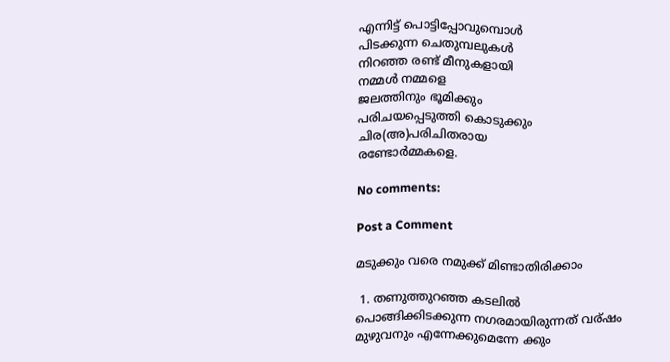എന്നിട്ട് പൊട്ടിപ്പോവുമ്പൊള്‍
പിടക്കുന്ന ചെതുമ്പലുകള്‍
നിറഞ്ഞ രണ്ട് മീനുകളായി
നമ്മള്‍ നമ്മളെ
ജലത്തിനും ഭൂമിക്കും
പരിചയപ്പെടുത്തി കൊടുക്കും
ചിര(അ)പരിചിതരായ
രണ്ടോർമ്മകളെ.

No comments:

Post a Comment

മടുക്കും വരെ നമുക്ക് മിണ്ടാതിരിക്കാം

 1. തണുത്തുറഞ്ഞ കടലില്‍  പൊങ്ങിക്കിടക്കുന്ന നഗരമായിരുന്നത് വര്ഷം മുഴുവനും എന്നേക്കുമെന്നേ ക്കും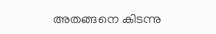അതങ്ങനെ കിടന്നു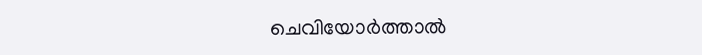ചെവിയോര്‍ത്താല്‍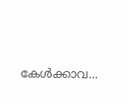കേള്‍ക്കാവ...